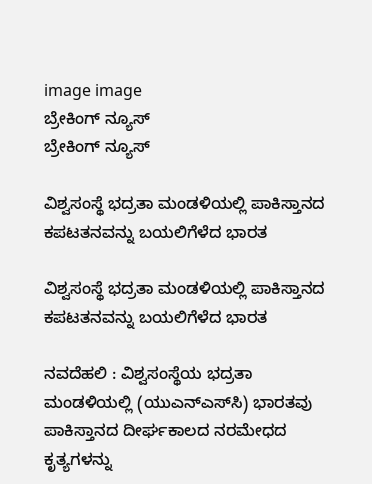image image
ಬ್ರೇಕಿಂಗ್ ನ್ಯೂಸ್
ಬ್ರೇಕಿಂಗ್ ನ್ಯೂಸ್

ವಿಶ್ವಸಂಸ್ಥೆ ಭದ್ರತಾ ಮಂಡಳಿಯಲ್ಲಿ ಪಾಕಿಸ್ತಾನದ ಕಪಟತನವನ್ನು ಬಯಲಿಗೆಳೆದ ಭಾರತ

ವಿಶ್ವಸಂಸ್ಥೆ ಭದ್ರತಾ ಮಂಡಳಿಯಲ್ಲಿ ಪಾಕಿಸ್ತಾನದ ಕಪಟತನವನ್ನು ಬಯಲಿಗೆಳೆದ ಭಾರತ

ನವದೆಹಲಿ : ವಿಶ್ವಸಂಸ್ಥೆಯ ಭದ್ರತಾ ಮಂಡಳಿಯಲ್ಲಿ (ಯುಎನ್‌ಎಸ್‌ಸಿ) ಭಾರತವು ಪಾಕಿಸ್ತಾನದ ದೀರ್ಘಕಾಲದ ನರಮೇಧದ ಕೃತ್ಯಗಳನ್ನು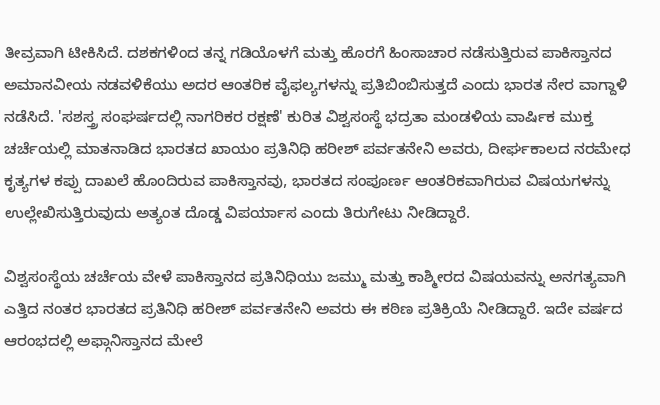ತೀವ್ರವಾಗಿ ಟೀಕಿಸಿದೆ. ದಶಕಗಳಿಂದ ತನ್ನ ಗಡಿಯೊಳಗೆ ಮತ್ತು ಹೊರಗೆ ಹಿಂಸಾಚಾರ ನಡೆಸುತ್ತಿರುವ ಪಾಕಿಸ್ತಾನದ ಅಮಾನವೀಯ ನಡವಳಿಕೆಯು ಅದರ ಆಂತರಿಕ ವೈಫಲ್ಯಗಳನ್ನು ಪ್ರತಿಬಿಂಬಿಸುತ್ತದೆ ಎಂದು ಭಾರತ ನೇರ ವಾಗ್ದಾಳಿ ನಡೆಸಿದೆ. 'ಸಶಸ್ತ್ರ ಸಂಘರ್ಷದಲ್ಲಿ ನಾಗರಿಕರ ರಕ್ಷಣೆ' ಕುರಿತ ವಿಶ್ವಸಂಸ್ಥೆ ಭದ್ರತಾ ಮಂಡಳಿಯ ವಾರ್ಷಿಕ ಮುಕ್ತ ಚರ್ಚೆಯಲ್ಲಿ ಮಾತನಾಡಿದ ಭಾರತದ ಖಾಯಂ ಪ್ರತಿನಿಧಿ ಹರೀಶ್ ಪರ್ವತನೇನಿ ಅವರು, ದೀರ್ಘಕಾಲದ ನರಮೇಧ ಕೃತ್ಯಗಳ ಕಪ್ಪು ದಾಖಲೆ ಹೊಂದಿರುವ ಪಾಕಿಸ್ತಾನವು, ಭಾರತದ ಸಂಪೂರ್ಣ ಆಂತರಿಕವಾಗಿರುವ ವಿಷಯಗಳನ್ನು ಉಲ್ಲೇಖಿಸುತ್ತಿರುವುದು ಅತ್ಯಂತ ದೊಡ್ಡ ವಿಪರ್ಯಾಸ ಎಂದು ತಿರುಗೇಟು ನೀಡಿದ್ದಾರೆ.

ವಿಶ್ವಸಂಸ್ಥೆಯ ಚರ್ಚೆಯ ವೇಳೆ ಪಾಕಿಸ್ತಾನದ ಪ್ರತಿನಿಧಿಯು ಜಮ್ಮು ಮತ್ತು ಕಾಶ್ಮೀರದ ವಿಷಯವನ್ನು ಅನಗತ್ಯವಾಗಿ ಎತ್ತಿದ ನಂತರ ಭಾರತದ ಪ್ರತಿನಿಧಿ ಹರೀಶ್ ಪರ್ವತನೇನಿ ಅವರು ಈ ಕಠಿಣ ಪ್ರತಿಕ್ರಿಯೆ ನೀಡಿದ್ದಾರೆ. ಇದೇ ವರ್ಷದ ಆರಂಭದಲ್ಲಿ ಅಫ್ಗಾನಿಸ್ತಾನದ ಮೇಲೆ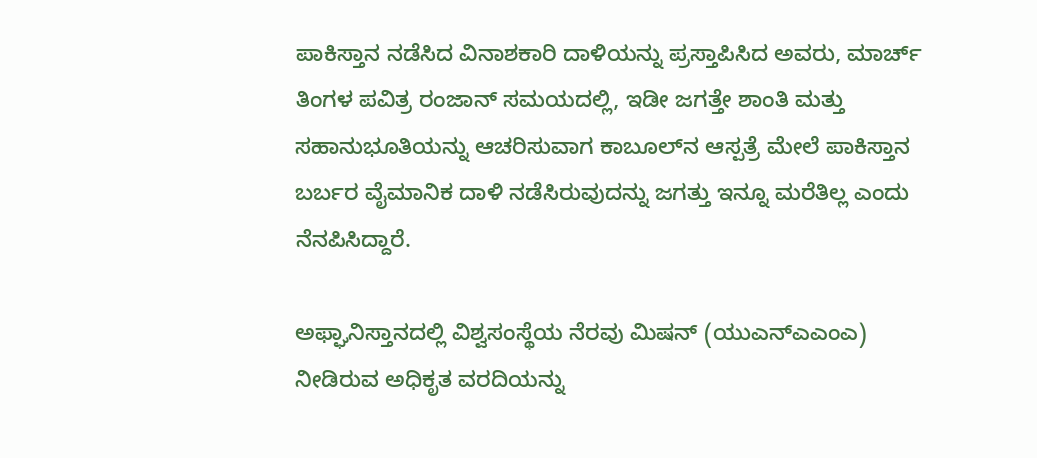ಪಾಕಿಸ್ತಾನ ನಡೆಸಿದ ವಿನಾಶಕಾರಿ ದಾಳಿಯನ್ನು ಪ್ರಸ್ತಾಪಿಸಿದ ಅವರು, ಮಾರ್ಚ್ ತಿಂಗಳ ಪವಿತ್ರ ರಂಜಾನ್ ಸಮಯದಲ್ಲಿ, ಇಡೀ ಜಗತ್ತೇ ಶಾಂತಿ ಮತ್ತು ಸಹಾನುಭೂತಿಯನ್ನು ಆಚರಿಸುವಾಗ ಕಾಬೂಲ್‌ನ ಆಸ್ಪತ್ರೆ ಮೇಲೆ ಪಾಕಿಸ್ತಾನ ಬರ್ಬರ ವೈಮಾನಿಕ ದಾಳಿ ನಡೆಸಿರುವುದನ್ನು ಜಗತ್ತು ಇನ್ನೂ ಮರೆತಿಲ್ಲ ಎಂದು ನೆನಪಿಸಿದ್ದಾರೆ.

ಅಫ್ಘಾನಿಸ್ತಾನದಲ್ಲಿ ವಿಶ್ವಸಂಸ್ಥೆಯ ನೆರವು ಮಿಷನ್ (ಯುಎನ್‌ಎಎಂಎ) ನೀಡಿರುವ ಅಧಿಕೃತ ವರದಿಯನ್ನು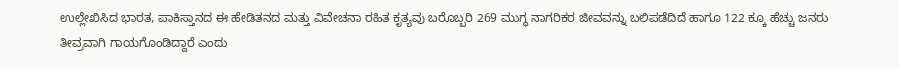ಉಲ್ಲೇಖಿಸಿದ ಭಾರತ, ಪಾಕಿಸ್ತಾನದ ಈ ಹೇಡಿತನದ ಮತ್ತು ವಿವೇಚನಾ ರಹಿತ ಕೃತ್ಯವು ಬರೊಬ್ಬರಿ 269 ಮುಗ್ಧ ನಾಗರಿಕರ ಜೀವವನ್ನು ಬಲಿಪಡೆದಿದೆ ಹಾಗೂ 122 ಕ್ಕೂ ಹೆಚ್ಚು ಜನರು ತೀವ್ರವಾಗಿ ಗಾಯಗೊಂಡಿದ್ದಾರೆ ಎಂದು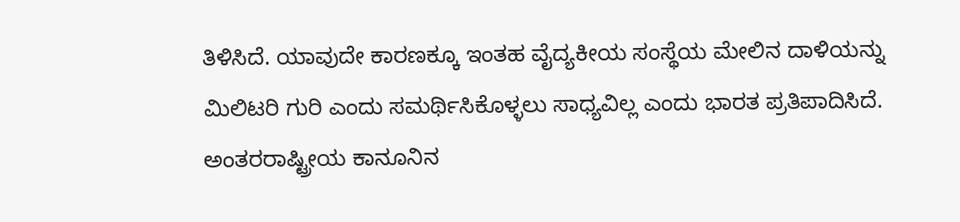ತಿಳಿಸಿದೆ. ಯಾವುದೇ ಕಾರಣಕ್ಕೂ ಇಂತಹ ವೈದ್ಯಕೀಯ ಸಂಸ್ಥೆಯ ಮೇಲಿನ ದಾಳಿಯನ್ನು ಮಿಲಿಟರಿ ಗುರಿ ಎಂದು ಸಮರ್ಥಿಸಿಕೊಳ್ಳಲು ಸಾಧ್ಯವಿಲ್ಲ ಎಂದು ಭಾರತ ಪ್ರತಿಪಾದಿಸಿದೆ. ಅಂತರರಾಷ್ಟ್ರೀಯ ಕಾನೂನಿನ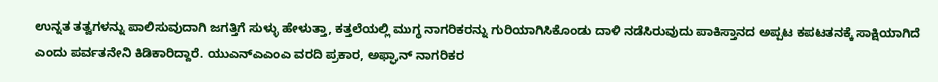ಉನ್ನತ ತತ್ವಗಳನ್ನು ಪಾಲಿಸುವುದಾಗಿ ಜಗತ್ತಿಗೆ ಸುಳ್ಳು ಹೇಳುತ್ತಾ, ಕತ್ತಲೆಯಲ್ಲಿ ಮುಗ್ಧ ನಾಗರಿಕರನ್ನು ಗುರಿಯಾಗಿಸಿಕೊಂಡು ದಾಳಿ ನಡೆಸಿರುವುದು ಪಾಕಿಸ್ತಾನದ ಅಪ್ಪಟ ಕಪಟತನಕ್ಕೆ ಸಾಕ್ಷಿಯಾಗಿದೆ ಎಂದು ಪರ್ವತನೇನಿ ಕಿಡಿಕಾರಿದ್ದಾರೆ. ಯುಎನ್‌ಎಎಂಎ ವರದಿ ಪ್ರಕಾರ, ಅಫ್ಘಾನ್ ನಾಗರಿಕರ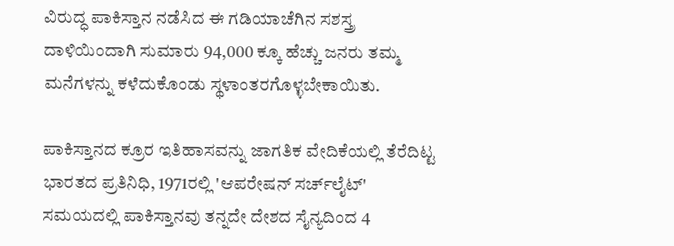ವಿರುದ್ಧ ಪಾಕಿಸ್ತಾನ ನಡೆಸಿದ ಈ ಗಡಿಯಾಚೆಗಿನ ಸಶಸ್ತ್ರ ದಾಳಿಯಿಂದಾಗಿ ಸುಮಾರು 94,000 ಕ್ಕೂ ಹೆಚ್ಚು ಜನರು ತಮ್ಮ ಮನೆಗಳನ್ನು ಕಳೆದುಕೊಂಡು ಸ್ಥಳಾಂತರಗೊಳ್ಳಬೇಕಾಯಿತು.

ಪಾಕಿಸ್ತಾನದ ಕ್ರೂರ ಇತಿಹಾಸವನ್ನು ಜಾಗತಿಕ ವೇದಿಕೆಯಲ್ಲಿ ತೆರೆದಿಟ್ಟ ಭಾರತದ ಪ್ರತಿನಿಧಿ, 1971ರಲ್ಲಿ 'ಆಪರೇಷನ್ ಸರ್ಚ್‌ಲೈಟ್' ಸಮಯದಲ್ಲಿ ಪಾಕಿಸ್ತಾನವು ತನ್ನದೇ ದೇಶದ ಸೈನ್ಯದಿಂದ 4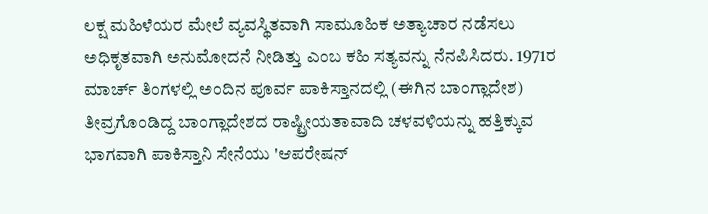ಲಕ್ಷ ಮಹಿಳೆಯರ ಮೇಲೆ ವ್ಯವಸ್ಥಿತವಾಗಿ ಸಾಮೂಹಿಕ ಅತ್ಯಾಚಾರ ನಡೆಸಲು ಅಧಿಕೃತವಾಗಿ ಅನುಮೋದನೆ ನೀಡಿತ್ತು ಎಂಬ ಕಹಿ ಸತ್ಯವನ್ನು ನೆನಪಿಸಿದರು. 1971ರ ಮಾರ್ಚ್ ತಿಂಗಳಲ್ಲಿ ಅಂದಿನ ಪೂರ್ವ ಪಾಕಿಸ್ತಾನದಲ್ಲಿ (ಈಗಿನ ಬಾಂಗ್ಲಾದೇಶ) ತೀವ್ರಗೊಂಡಿದ್ದ ಬಾಂಗ್ಲಾದೇಶದ ರಾಷ್ಟ್ರೀಯತಾವಾದಿ ಚಳವಳಿಯನ್ನು ಹತ್ತಿಕ್ಕುವ ಭಾಗವಾಗಿ ಪಾಕಿಸ್ತಾನಿ ಸೇನೆಯು 'ಆಪರೇಷನ್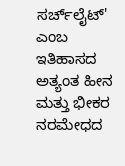ಸರ್ಚ್‌ಲೈಟ್' ಎಂಬ ಇತಿಹಾಸದ ಅತ್ಯಂತ ಹೀನ ಮತ್ತು ಭೀಕರ ನರಮೇಧದ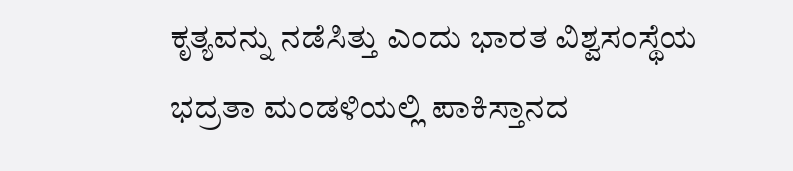ಕೃತ್ಯವನ್ನು ನಡೆಸಿತ್ತು ಎಂದು ಭಾರತ ವಿಶ್ವಸಂಸ್ಥೆಯ ಭದ್ರತಾ ಮಂಡಳಿಯಲ್ಲಿ ಪಾಕಿಸ್ತಾನದ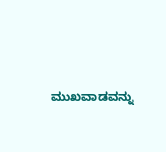ಮುಖವಾಡವನ್ನು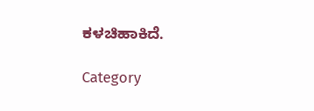ಕಳಚಿಹಾಕಿದೆ.

Category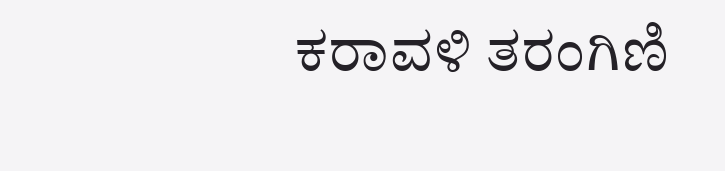ಕರಾವಳಿ ತರಂಗಿಣಿ